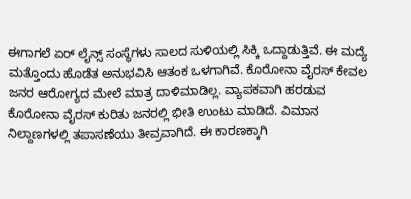ಈಗಾಗಲೆ ಏರ್ ಲೈನ್ಸ್ ಸಂಸ್ಥೆಗಳು ಸಾಲದ ಸುಳಿಯಲ್ಲಿ ಸಿಕ್ಕಿ ಒದ್ದಾಡುತ್ತಿವೆ. ಈ ಮದ್ಯೆ ಮತ್ತೊಂದು ಹೊಡೆತ ಅನುಭವಿಸಿ ಆತಂಕ ಒಳಗಾಗಿವೆ. ಕೊರೋನಾ ವೈರಸ್ ಕೇವಲ ಜನರ ಆರೋಗ್ಯದ ಮೇಲೆ ಮಾತ್ರ ದಾಳಿಮಾಡಿಲ್ಲ. ವ್ಯಾಪಕವಾಗಿ ಹರಡುವ ಕೊರೋನಾ ವೈರಸ್ ಕುರಿತು ಜನರಲ್ಲಿ ಭೀತಿ ಉಂಟು ಮಾಡಿದೆ. ವಿಮಾನ ನಿಲ್ದಾಣಗಳಲ್ಲಿ ತಪಾಸಣೆಯು ತೀವ್ರವಾಗಿದೆ. ಈ ಕಾರಣಕ್ಕಾಗಿ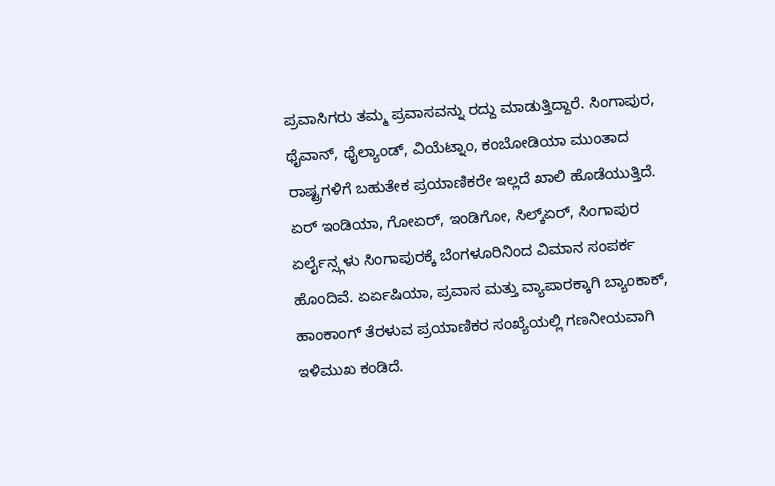ಪ್ರವಾಸಿಗರು ತಮ್ಮ ಪ್ರವಾಸವನ್ನು ರದ್ದು ಮಾಡುತ್ತಿದ್ದಾರೆ. ಸಿಂಗಾಪುರ, ಥೈವಾನ್, ಥೈಲ್ಯಾಂಡ್, ವಿಯೆಟ್ನಾಂ, ಕಂಬೋಡಿಯಾ ಮುಂತಾದ ರಾಷ್ಟ್ರಗಳಿಗೆ ಬಹುತೇಕ ಪ್ರಯಾಣಿಕರೇ ಇಲ್ಲದೆ ಖಾಲಿ ಹೊಡೆಯುತ್ತಿದೆ. ಏರ್ ಇಂಡಿಯಾ, ಗೋಏರ್, ಇಂಡಿಗೋ, ಸಿಲ್ಕ್ಏರ್, ಸಿಂಗಾಪುರ ಏರ್ಲೈನ್ಸ್ಗಳು ಸಿಂಗಾಪುರಕ್ಕೆ ಬೆಂಗಳೂರಿನಿಂದ ವಿಮಾನ ಸಂಪರ್ಕ ಹೊಂದಿವೆ. ಏರ್ಏಷಿಯಾ, ಪ್ರವಾಸ ಮತ್ತು ವ್ಯಾಪಾರಕ್ಕಾಗಿ ಬ್ಯಾಂಕಾಕ್, ಹಾಂಕಾಂಗ್ ತೆರಳುವ ಪ್ರಯಾಣಿಕರ ಸಂಖ್ಯೆಯಲ್ಲಿ ಗಣನೀಯವಾಗಿ ಇಳಿಮುಖ ಕಂಡಿದೆ.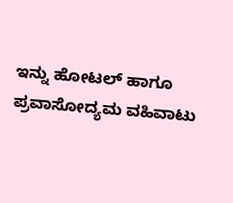ಇನ್ನು ಹೋಟಲ್ ಹಾಗೂ ಪ್ರವಾಸೋದ್ಯಮ ವಹಿವಾಟು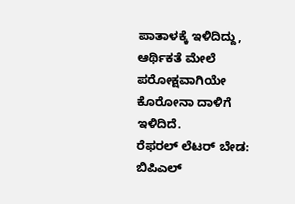ಪಾತಾಳಕ್ಕೆ ಇಳಿದಿದ್ದು, ಆರ್ಥಿಕತೆ ಮೇಲೆ ಪರೋಕ್ಷವಾಗಿಯೇ ಕೊರೋನಾ ದಾಳಿಗೆ ಇಳಿದಿದೆ.
ರೆಫರಲ್ ಲೆಟರ್ ಬೇಡ: ಬಿಪಿಎಲ್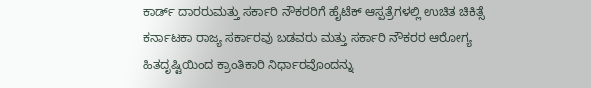ಕಾರ್ಡ್ ದಾರರುಮತ್ತು ಸರ್ಕಾರಿ ನೌಕರರಿಗೆ ಹೈಟೆಕ್ ಆಸ್ಪತ್ರೆಗಳಲ್ಲಿ ಉಚಿತ ಚಿಕಿತ್ಸೆ
ಕರ್ನಾಟಕಾ ರಾಜ್ಯ ಸರ್ಕಾರವು ಬಡವರು ಮತ್ತು ಸರ್ಕಾರಿ ನೌಕರರ ಆರೋಗ್ಯ ಹಿತದೃಷ್ಟಿಯಿಂದ ಕ್ರಾಂತಿಕಾರಿ ನಿರ್ಧಾರವೊಂದನ್ನು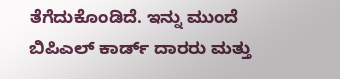ತೆಗೆದುಕೊಂಡಿದೆ. ಇನ್ನು ಮುಂದೆ ಬಿಪಿಎಲ್ ಕಾರ್ಡ್ ದಾರರು ಮತ್ತು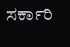ಸರ್ಕಾರಿ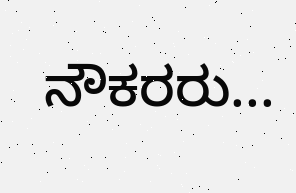ನೌಕರರು...